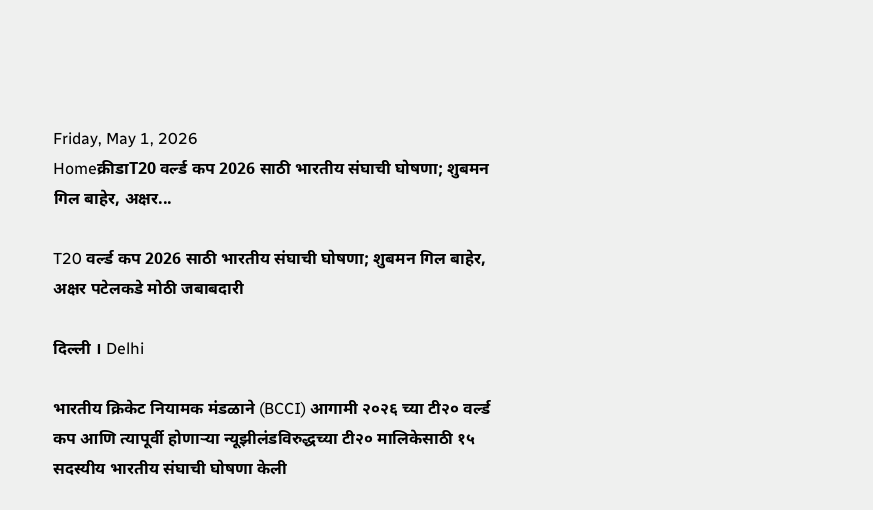Friday, May 1, 2026
Homeक्रीडाT20 वर्ल्ड कप 2026 साठी भारतीय संघाची घोषणा; शुबमन गिल बाहेर, अक्षर...

T20 वर्ल्ड कप 2026 साठी भारतीय संघाची घोषणा; शुबमन गिल बाहेर, अक्षर पटेलकडे मोठी जबाबदारी

दिल्ली । Delhi

भारतीय क्रिकेट नियामक मंडळाने (BCCI) आगामी २०२६ च्या टी२० वर्ल्ड कप आणि त्यापूर्वी होणाऱ्या न्यूझीलंडविरुद्धच्या टी२० मालिकेसाठी १५ सदस्यीय भारतीय संघाची घोषणा केली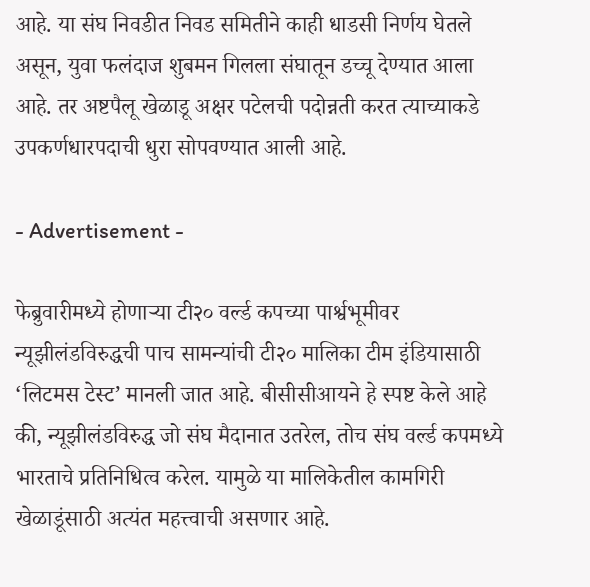आहे. या संघ निवडीत निवड समितीने काही धाडसी निर्णय घेतले असून, युवा फलंदाज शुबमन गिलला संघातून डच्चू देण्यात आला आहे. तर अष्टपैलू खेळाडू अक्षर पटेलची पदोन्नती करत त्याच्याकडे उपकर्णधारपदाची धुरा सोपवण्यात आली आहे.

- Advertisement -

फेब्रुवारीमध्ये होणाऱ्या टी२० वर्ल्ड कपच्या पार्श्वभूमीवर न्यूझीलंडविरुद्धची पाच सामन्यांची टी२० मालिका टीम इंडियासाठी ‘लिटमस टेस्ट’ मानली जात आहे. बीसीसीआयने हे स्पष्ट केले आहे की, न्यूझीलंडविरुद्ध जो संघ मैदानात उतरेल, तोच संघ वर्ल्ड कपमध्ये भारताचे प्रतिनिधित्व करेल. यामुळे या मालिकेतील कामगिरी खेळाडूंसाठी अत्यंत महत्त्वाची असणार आहे.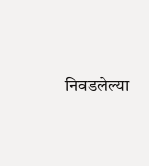निवडलेल्या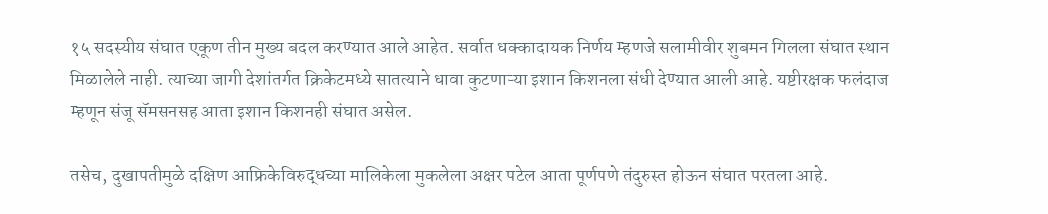१५ सदस्यीय संघात एकूण तीन मुख्य बदल करण्यात आले आहेत. सर्वात धक्कादायक निर्णय म्हणजे सलामीवीर शुबमन गिलला संघात स्थान मिळालेले नाही. त्याच्या जागी देशांतर्गत क्रिकेटमध्ये सातत्याने धावा कुटणाऱ्या इशान किशनला संधी देण्यात आली आहे. यष्टीरक्षक फलंदाज म्हणून संजू सॅमसनसह आता इशान किशनही संघात असेल.

तसेच, दुखापतीमुळे दक्षिण आफ्रिकेविरुद्धच्या मालिकेला मुकलेला अक्षर पटेल आता पूर्णपणे तंदुरुस्त होऊन संघात परतला आहे.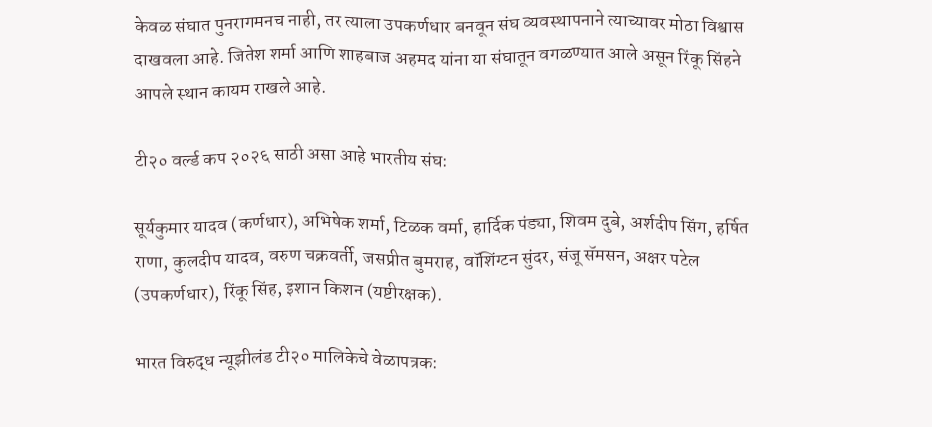केवळ संघात पुनरागमनच नाही, तर त्याला उपकर्णधार बनवून संघ व्यवस्थापनाने त्याच्यावर मोठा विश्वास दाखवला आहे. जितेश शर्मा आणि शाहबाज अहमद यांना या संघातून वगळण्यात आले असून रिंकू सिंहने आपले स्थान कायम राखले आहे.

टी२० वर्ल्ड कप २०२६ साठी असा आहे भारतीय संघ:

सूर्यकुमार यादव (कर्णधार), अभिषेक शर्मा, टिळक वर्मा, हार्दिक पंड्या, शिवम दुबे, अर्शदीप सिंग, हर्षित राणा, कुलदीप यादव, वरुण चक्रवर्ती, जसप्रीत बुमराह, वॉशिंग्टन सुंदर, संजू सॅमसन, अक्षर पटेल (उपकर्णधार), रिंकू सिंह, इशान किशन (यष्टीरक्षक).

भारत विरुद्ध न्यूझीलंड टी२० मालिकेचे वेळापत्रक: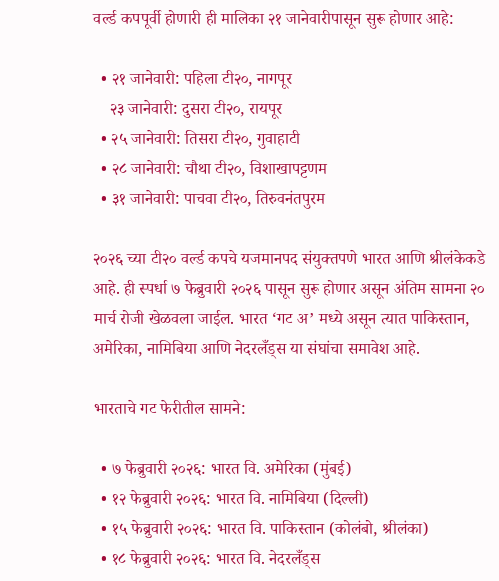वर्ल्ड कपपूर्वी होणारी ही मालिका २१ जानेवारीपासून सुरू होणार आहे:

  • २१ जानेवारी: पहिला टी२०, नागपूर
    २३ जानेवारी: दुसरा टी२०, रायपूर
  • २५ जानेवारी: तिसरा टी२०, गुवाहाटी
  • २८ जानेवारी: चौथा टी२०, विशाखापट्टणम
  • ३१ जानेवारी: पाचवा टी२०, तिरुवनंतपुरम

२०२६ च्या टी२० वर्ल्ड कपचे यजमानपद संयुक्तपणे भारत आणि श्रीलंकेकडे आहे. ही स्पर्धा ७ फेब्रुवारी २०२६ पासून सुरू होणार असून अंतिम सामना २० मार्च रोजी खेळवला जाईल. भारत ‘गट अ’ मध्ये असून त्यात पाकिस्तान, अमेरिका, नामिबिया आणि नेदरलँड्स या संघांचा समावेश आहे.

भारताचे गट फेरीतील सामने:

  • ७ फेब्रुवारी २०२६: भारत वि. अमेरिका (मुंबई)
  • १२ फेब्रुवारी २०२६: भारत वि. नामिबिया (दिल्ली)
  • १५ फेब्रुवारी २०२६: भारत वि. पाकिस्तान (कोलंबो, श्रीलंका)
  • १८ फेब्रुवारी २०२६: भारत वि. नेदरलँड्स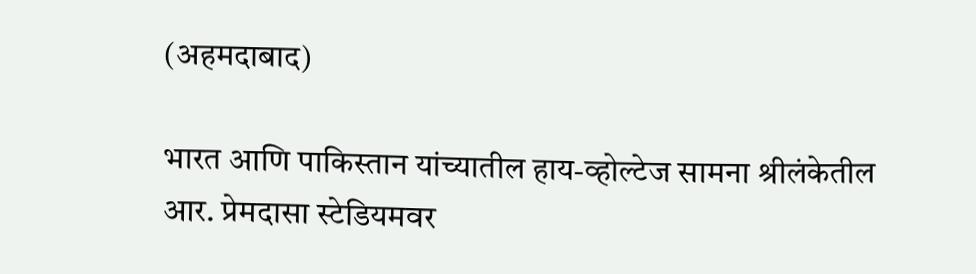(अहमदाबाद)

भारत आणि पाकिस्तान यांच्यातील हाय-व्होल्टेज सामना श्रीलंकेतील आर. प्रेमदासा स्टेडियमवर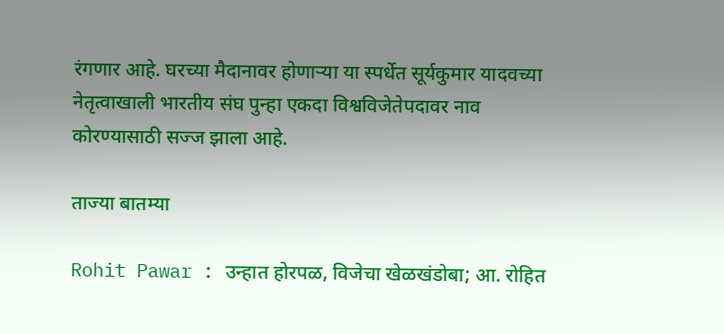रंगणार आहे. घरच्या मैदानावर होणाऱ्या या स्पर्धेत सूर्यकुमार यादवच्या नेतृत्वाखाली भारतीय संघ पुन्हा एकदा विश्वविजेतेपदावर नाव कोरण्यासाठी सज्ज झाला आहे.

ताज्या बातम्या

Rohit Pawar : उन्हात होरपळ, विजेचा खेळखंडोबा; आ. रोहित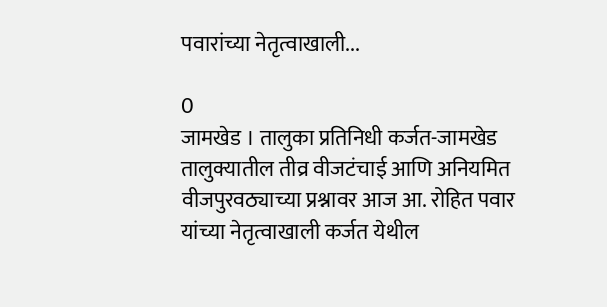पवारांच्या नेतृत्वाखाली...

0
जामखेड । तालुका प्रतिनिधी कर्जत-जामखेड तालुक्यातील तीव्र वीजटंचाई आणि अनियमित वीजपुरवठ्याच्या प्रश्नावर आज आ. रोहित पवार यांच्या नेतृत्वाखाली कर्जत येथील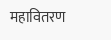महावितरण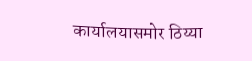कार्यालयासमोर ठिय्या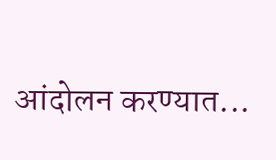आंदोलन करण्यात...